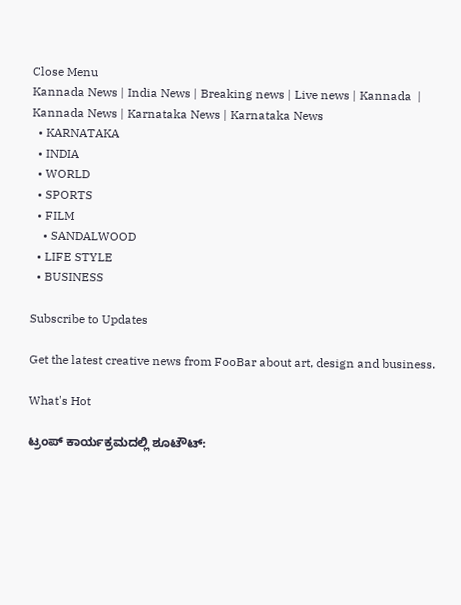Close Menu
Kannada News | India News | Breaking news | Live news | Kannada  | Kannada News | Karnataka News | Karnataka News
  • KARNATAKA
  • INDIA
  • WORLD
  • SPORTS
  • FILM
    • SANDALWOOD
  • LIFE STYLE
  • BUSINESS

Subscribe to Updates

Get the latest creative news from FooBar about art, design and business.

What's Hot

ಟ್ರಂಪ್ ಕಾರ್ಯಕ್ರಮದಲ್ಲಿ ಶೂಟೌಟ್: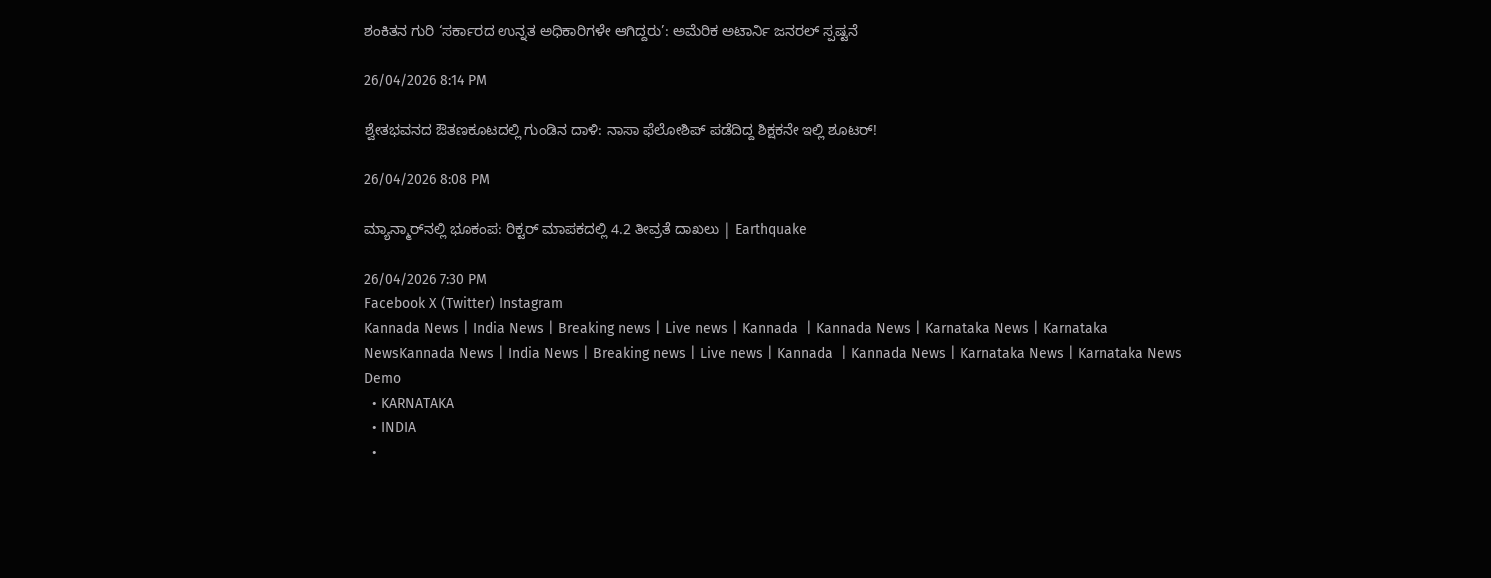ಶಂಕಿತನ ಗುರಿ ‘ಸರ್ಕಾರದ ಉನ್ನತ ಅಧಿಕಾರಿಗಳೇ ಆಗಿದ್ದರು’: ಅಮೆರಿಕ ಅಟಾರ್ನಿ ಜನರಲ್ ಸ್ಪಷ್ಟನೆ

26/04/2026 8:14 PM

ಶ್ವೇತಭವನದ ಔತಣಕೂಟದಲ್ಲಿ ಗುಂಡಿನ ದಾಳಿ: ನಾಸಾ ಫೆಲೋಶಿಪ್ ಪಡೆದಿದ್ದ ಶಿಕ್ಷಕನೇ ಇಲ್ಲಿ ಶೂಟರ್!

26/04/2026 8:08 PM

ಮ್ಯಾನ್ಮಾರ್‌ನಲ್ಲಿ ಭೂಕಂಪ: ರಿಕ್ಟರ್ ಮಾಪಕದಲ್ಲಿ 4.2 ತೀವ್ರತೆ ದಾಖಲು | Earthquake

26/04/2026 7:30 PM
Facebook X (Twitter) Instagram
Kannada News | India News | Breaking news | Live news | Kannada  | Kannada News | Karnataka News | Karnataka NewsKannada News | India News | Breaking news | Live news | Kannada  | Kannada News | Karnataka News | Karnataka News
Demo
  • KARNATAKA
  • INDIA
  •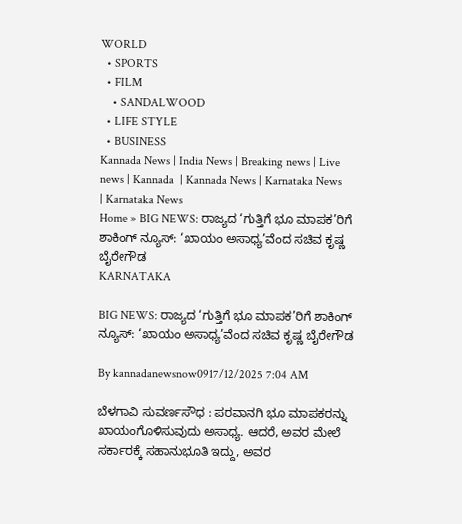WORLD
  • SPORTS
  • FILM
    • SANDALWOOD
  • LIFE STYLE
  • BUSINESS
Kannada News | India News | Breaking news | Live news | Kannada  | Kannada News | Karnataka News | Karnataka News
Home » BIG NEWS: ರಾಜ್ಯದ ‘ಗುತ್ತಿಗೆ ಭೂ ಮಾಪಕ’ರಿಗೆ ಶಾಕಿಂಗ್ ನ್ಯೂಸ್: ‘ಖಾಯಂ ಅಸಾಧ್ಯ’ವೆಂದ ಸಚಿವ ಕೃಷ್ಣ ಬೈರೇಗೌಡ
KARNATAKA

BIG NEWS: ರಾಜ್ಯದ ‘ಗುತ್ತಿಗೆ ಭೂ ಮಾಪಕ’ರಿಗೆ ಶಾಕಿಂಗ್ ನ್ಯೂಸ್: ‘ಖಾಯಂ ಅಸಾಧ್ಯ’ವೆಂದ ಸಚಿವ ಕೃಷ್ಣ ಬೈರೇಗೌಡ

By kannadanewsnow0917/12/2025 7:04 AM

ಬೆಳಗಾವಿ ಸುವರ್ಣಸೌಧ : ಪರವಾನಗಿ ಭೂ ಮಾಪಕರನ್ನು ಖಾಯಂಗೊಳಿಸುವುದು ಅಸಾಧ್ಯ. ಆದರೆ, ಅವರ ಮೇಲೆ ಸರ್ಕಾರಕ್ಕೆ ಸಹಾನುಭೂತಿ ಇದ್ದು, ಅವರ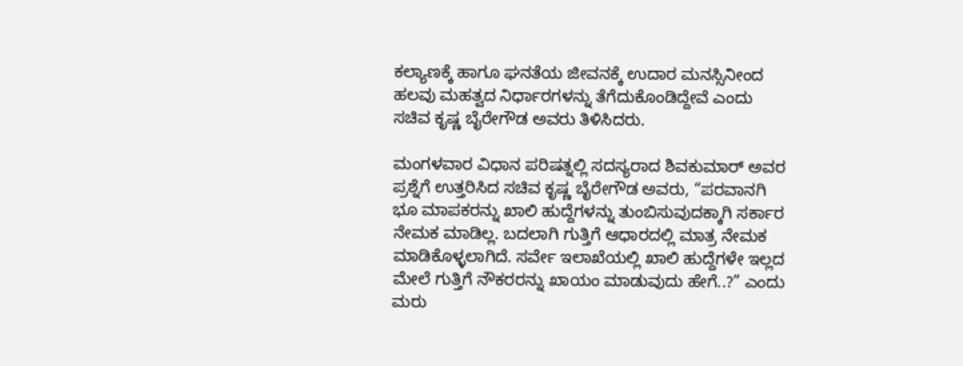ಕಲ್ಯಾಣಕ್ಕೆ ಹಾಗೂ ಘನತೆಯ ಜೀವನಕ್ಕೆ ಉದಾರ ಮನಸ್ಸಿನೀಂದ ಹಲವು ಮಹತ್ವದ ನಿರ್ಧಾರಗಳನ್ನು ತೆಗೆದುಕೊಂಡಿದ್ದೇವೆ ಎಂದು ಸಚಿವ ಕೃಷ್ಣ ಬೈರೇಗೌಡ ಅವರು ತಿಳಿಸಿದರು.

ಮಂಗಳವಾರ ವಿಧಾನ ಪರಿಷತ್ನಲ್ಲಿ ಸದಸ್ಯರಾದ ಶಿವಕುಮಾರ್ ಅವರ ಪ್ರಶ್ನೆಗೆ ಉತ್ತರಿಸಿದ ಸಚಿವ ಕೃಷ್ಣ ಬೈರೇಗೌಡ ಅವರು, “ಪರವಾನಗಿ ಭೂ ಮಾಪಕರನ್ನು ಖಾಲಿ ಹುದ್ದೆಗಳನ್ನು ತುಂಬಿಸುವುದಕ್ಕಾಗಿ ಸರ್ಕಾರ ನೇಮಕ ಮಾಡಿಲ್ಲ. ಬದಲಾಗಿ ಗುತ್ತಿಗೆ ಆಧಾರದಲ್ಲಿ ಮಾತ್ರ ನೇಮಕ ಮಾಡಿಕೊಳ್ಳಲಾಗಿದೆ. ಸರ್ವೇ ಇಲಾಖೆಯಲ್ಲಿ ಖಾಲಿ ಹುದ್ದೆಗಳೇ ಇಲ್ಲದ ಮೇಲೆ ಗುತ್ತಿಗೆ ನೌಕರರನ್ನು ಖಾಯಂ ಮಾಡುವುದು ಹೇಗೆ..?” ಎಂದು ಮರು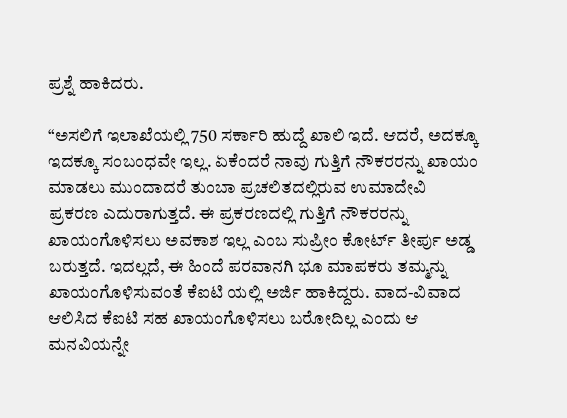ಪ್ರಶ್ನೆ ಹಾಕಿದರು.

“ಅಸಲಿಗೆ ಇಲಾಖೆಯಲ್ಲಿ 750 ಸರ್ಕಾರಿ ಹುದ್ದೆ ಖಾಲಿ ಇದೆ. ಆದರೆ, ಅದಕ್ಕೂ ಇದಕ್ಕೂ ಸಂಬಂಧವೇ ಇಲ್ಲ. ಏಕೆಂದರೆ ನಾವು ಗುತ್ತಿಗೆ ನೌಕರರನ್ನು ಖಾಯಂ ಮಾಡಲು ಮುಂದಾದರೆ ತುಂಬಾ ಪ್ರಚಲಿತದಲ್ಲಿರುವ ಉಮಾದೇವಿ ಪ್ರಕರಣ ಎದುರಾಗುತ್ತದೆ. ಈ ಪ್ರಕರಣದಲ್ಲಿ ಗುತ್ತಿಗೆ ನೌಕರರನ್ನು ಖಾಯಂಗೊಳಿಸಲು ಅವಕಾಶ ಇಲ್ಲ ಎಂಬ ಸುಪ್ರೀಂ ಕೋರ್ಟ್ ತೀರ್ಪು ಅಡ್ಡ ಬರುತ್ತದೆ. ಇದಲ್ಲದೆ, ಈ ಹಿಂದೆ ಪರವಾನಗಿ ಭೂ ಮಾಪಕರು ತಮ್ಮನ್ನು ಖಾಯಂಗೊಳಿಸುವಂತೆ ಕೆಐಟಿ ಯಲ್ಲಿ ಅರ್ಜಿ ಹಾಕಿದ್ದರು. ವಾದ-ವಿವಾದ ಆಲಿಸಿದ ಕೆಐಟಿ ಸಹ ಖಾಯಂಗೊಳಿಸಲು ಬರೋದಿಲ್ಲ ಎಂದು ಆ ಮನವಿಯನ್ನೇ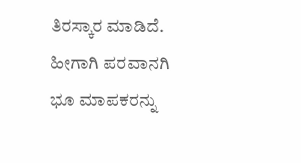ತಿರಸ್ಕಾರ ಮಾಡಿದೆ. ಹೀಗಾಗಿ ಪರವಾನಗಿ ಭೂ ಮಾಪಕರನ್ನು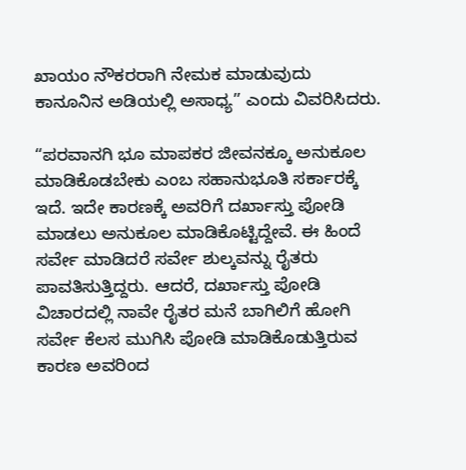ಖಾಯಂ ನೌಕರರಾಗಿ ನೇಮಕ ಮಾಡುವುದು ಕಾನೂನಿನ ಅಡಿಯಲ್ಲಿ ಅಸಾಧ್ಯ” ಎಂದು ವಿವರಿಸಿದರು.

“ಪರವಾನಗಿ ಭೂ ಮಾಪಕರ ಜೀವನಕ್ಕೂ ಅನುಕೂಲ ಮಾಡಿಕೊಡಬೇಕು ಎಂಬ ಸಹಾನುಭೂತಿ ಸರ್ಕಾರಕ್ಕೆ ಇದೆ. ಇದೇ ಕಾರಣಕ್ಕೆ ಅವರಿಗೆ ದರ್ಖಾಸ್ತು ಪೋಡಿ ಮಾಡಲು ಅನುಕೂಲ ಮಾಡಿಕೊಟ್ಟಿದ್ದೇವೆ. ಈ ಹಿಂದೆ ಸರ್ವೇ ಮಾಡಿದರೆ ಸರ್ವೇ ಶುಲ್ಕವನ್ನು ರೈತರು ಪಾವತಿಸುತ್ತಿದ್ದರು. ಆದರೆ, ದರ್ಖಾಸ್ತು ಪೋಡಿ ವಿಚಾರದಲ್ಲಿ ನಾವೇ ರೈತರ ಮನೆ ಬಾಗಿಲಿಗೆ ಹೋಗಿ ಸರ್ವೇ ಕೆಲಸ ಮುಗಿಸಿ ಪೋಡಿ ಮಾಡಿಕೊಡುತ್ತಿರುವ ಕಾರಣ ಅವರಿಂದ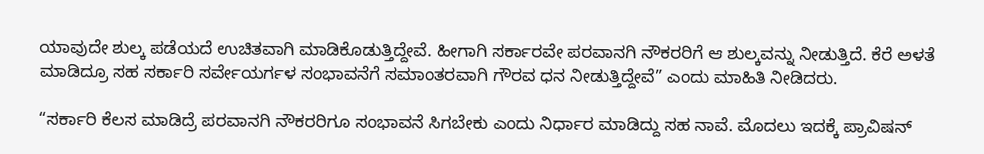ಯಾವುದೇ ಶುಲ್ಕ ಪಡೆಯದೆ ಉಚಿತವಾಗಿ ಮಾಡಿಕೊಡುತ್ತಿದ್ದೇವೆ. ಹೀಗಾಗಿ ಸರ್ಕಾರವೇ ಪರವಾನಗಿ ನೌಕರರಿಗೆ ಆ ಶುಲ್ಕವನ್ನು ನೀಡುತ್ತಿದೆ. ಕೆರೆ ಅಳತೆ ಮಾಡಿದ್ರೂ ಸಹ ಸರ್ಕಾರಿ ಸರ್ವೇಯರ್ಗಳ ಸಂಭಾವನೆಗೆ ಸಮಾಂತರವಾಗಿ ಗೌರವ ಧನ ನೀಡುತ್ತಿದ್ದೇವೆ” ಎಂದು ಮಾಹಿತಿ ನೀಡಿದರು.

“ಸರ್ಕಾರಿ ಕೆಲಸ ಮಾಡಿದ್ರೆ ಪರವಾನಗಿ ನೌಕರರಿಗೂ ಸಂಭಾವನೆ ಸಿಗಬೇಕು ಎಂದು ನಿರ್ಧಾರ ಮಾಡಿದ್ದು ಸಹ ನಾವೆ. ಮೊದಲು ಇದಕ್ಕೆ ಪ್ರಾವಿಷನ್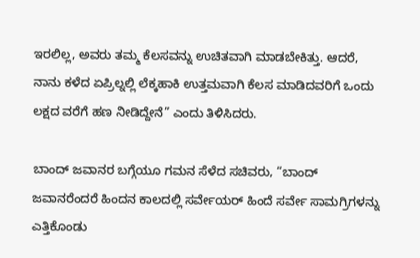ಇರಲಿಲ್ಲ, ಅವರು ತಮ್ಮ ಕೆಲಸವನ್ನು ಉಚಿತವಾಗಿ ಮಾಡಬೇಕಿತ್ತು. ಆದರೆ, ನಾನು ಕಳೆದ ಏಪ್ರಿಲ್ನಲ್ಲಿ ಲೆಕ್ಕಹಾಕಿ ಉತ್ತಮವಾಗಿ ಕೆಲಸ ಮಾಡಿದವರಿಗೆ ಒಂದು ಲಕ್ಷದ ವರೆಗೆ ಹಣ ನೀಡಿದ್ದೇನೆ” ಎಂದು ತಿಳಿಸಿದರು.

ಬಾಂದ್ ಜವಾನರ ಬಗ್ಗೆಯೂ ಗಮನ ಸೆಳೆದ ಸಚಿವರು, “ಬಾಂದ್ ಜವಾನರೆಂದರೆ ಹಿಂದನ ಕಾಲದಲ್ಲಿ ಸರ್ವೇಯರ್ ಹಿಂದೆ ಸರ್ವೇ ಸಾಮಗ್ರಿಗಳನ್ನು ಎತ್ತಿಕೊಂಡು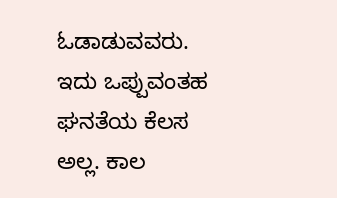ಓಡಾಡುವವರು. ಇದು ಒಪ್ಪುವಂತಹ ಘನತೆಯ ಕೆಲಸ ಅಲ್ಲ. ಕಾಲ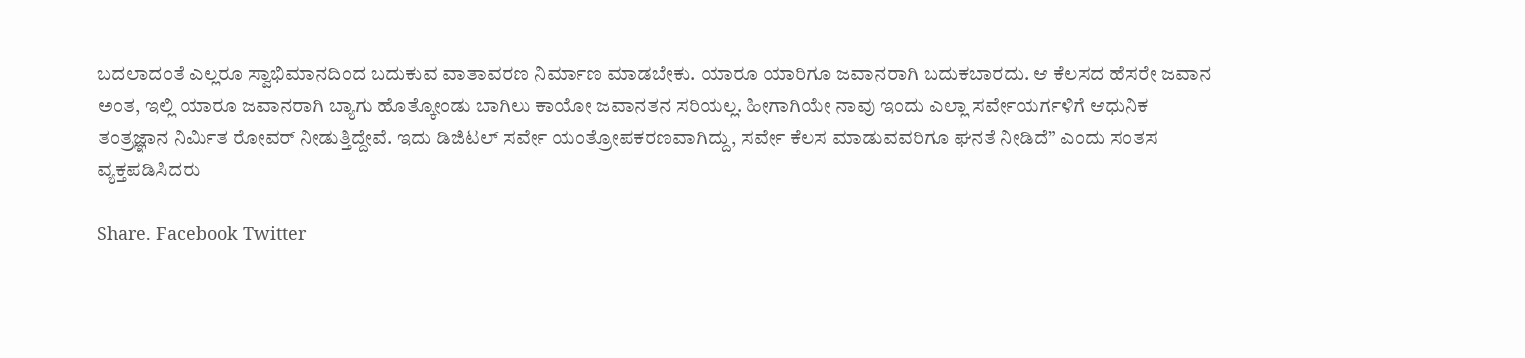ಬದಲಾದಂತೆ ಎಲ್ಲರೂ ಸ್ವಾಭಿಮಾನದಿಂದ ಬದುಕುವ ವಾತಾವರಣ ನಿರ್ಮಾಣ ಮಾಡಬೇಕು. ಯಾರೂ ಯಾರಿಗೂ ಜವಾನರಾಗಿ ಬದುಕಬಾರದು. ಆ ಕೆಲಸದ ಹೆಸರೇ ಜವಾನ ಅಂತ, ಇಲ್ಲಿ ಯಾರೂ ಜವಾನರಾಗಿ ಬ್ಯಾಗು ಹೊತ್ಕೋಂಡು ಬಾಗಿಲು ಕಾಯೋ ಜವಾನತನ ಸರಿಯಲ್ಲ. ಹೀಗಾಗಿಯೇ ನಾವು ಇಂದು ಎಲ್ಲಾ ಸರ್ವೇಯರ್ಗಳಿಗೆ ಆಧುನಿಕ ತಂತ್ರಜ್ಞಾನ ನಿರ್ಮಿತ ರೋವರ್ ನೀಡುತ್ತಿದ್ದೇವೆ. ಇದು ಡಿಜಿಟಲ್ ಸರ್ವೇ ಯಂತ್ರೋಪಕರಣವಾಗಿದ್ದು, ಸರ್ವೇ ಕೆಲಸ ಮಾಡುವವರಿಗೂ ಘನತೆ ನೀಡಿದೆ” ಎಂದು ಸಂತಸ ವ್ಯಕ್ತಪಡಿಸಿದರು

Share. Facebook Twitter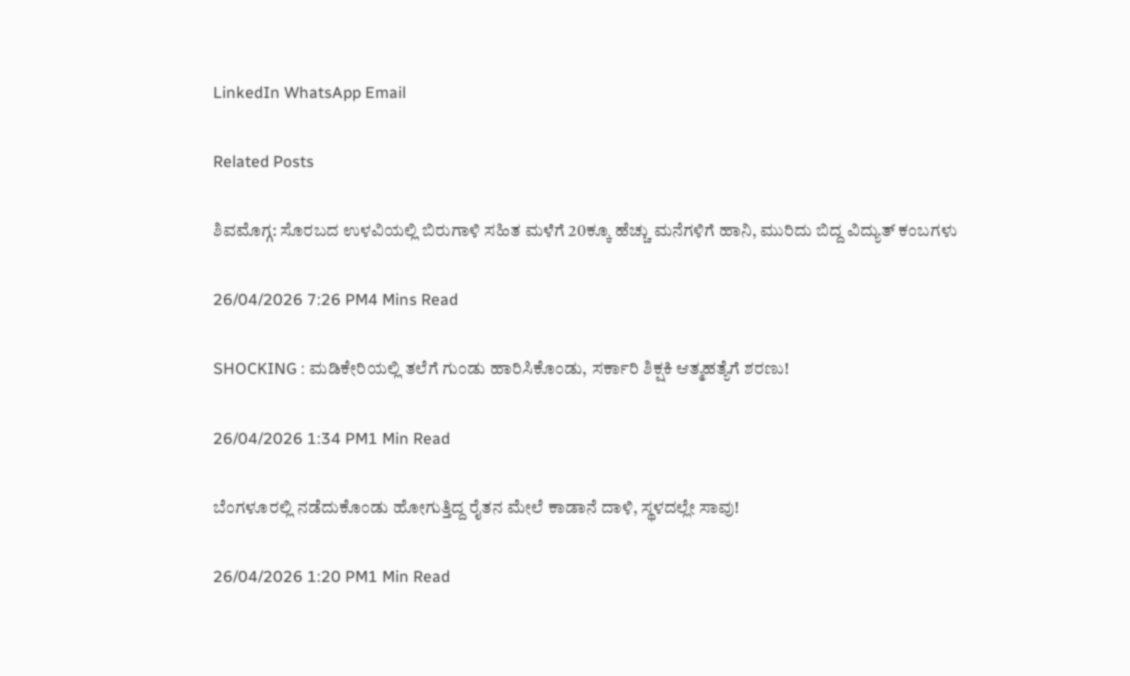LinkedIn WhatsApp Email

Related Posts

ಶಿವಮೊಗ್ಗ: ಸೊರಬದ ಉಳವಿಯಲ್ಲಿ ಬಿರುಗಾಳಿ ಸಹಿತ ಮಳೆಗೆ 20ಕ್ಕೂ ಹೆಚ್ಚು ಮನೆಗಳಿಗೆ ಹಾನಿ, ಮುರಿದು ಬಿದ್ದ ವಿದ್ಯುತ್ ಕಂಬಗಳು

26/04/2026 7:26 PM4 Mins Read

SHOCKING : ಮಡಿಕೇರಿಯಲ್ಲಿ ತಲೆಗೆ ಗುಂಡು ಹಾರಿಸಿಕೊಂಡು, ಸರ್ಕಾರಿ ಶಿಕ್ಷಕಿ ಆತ್ಮಹತ್ಯೆಗೆ ಶರಣು!

26/04/2026 1:34 PM1 Min Read

ಬೆಂಗಳೂರಲ್ಲಿ ನಡೆದುಕೊಂಡು ಹೋಗುತ್ತಿದ್ದ ರೈತನ ಮೇಲೆ ಕಾಡಾನೆ ದಾಳಿ, ಸ್ಥಳದಲ್ಲೇ ಸಾವು!

26/04/2026 1:20 PM1 Min Read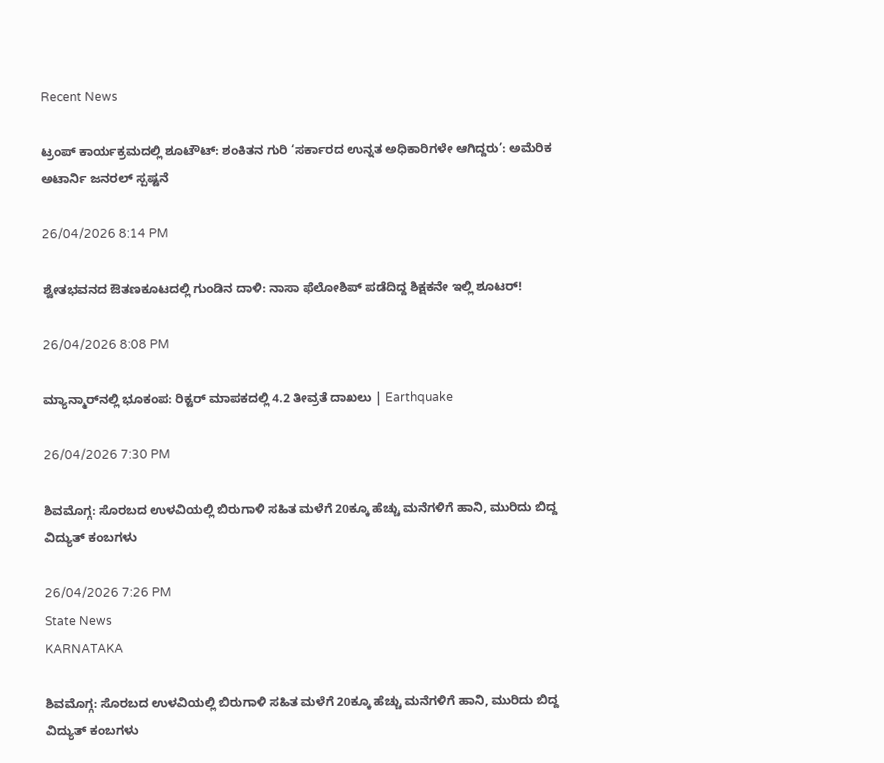Recent News

ಟ್ರಂಪ್ ಕಾರ್ಯಕ್ರಮದಲ್ಲಿ ಶೂಟೌಟ್: ಶಂಕಿತನ ಗುರಿ ‘ಸರ್ಕಾರದ ಉನ್ನತ ಅಧಿಕಾರಿಗಳೇ ಆಗಿದ್ದರು’: ಅಮೆರಿಕ ಅಟಾರ್ನಿ ಜನರಲ್ ಸ್ಪಷ್ಟನೆ

26/04/2026 8:14 PM

ಶ್ವೇತಭವನದ ಔತಣಕೂಟದಲ್ಲಿ ಗುಂಡಿನ ದಾಳಿ: ನಾಸಾ ಫೆಲೋಶಿಪ್ ಪಡೆದಿದ್ದ ಶಿಕ್ಷಕನೇ ಇಲ್ಲಿ ಶೂಟರ್!

26/04/2026 8:08 PM

ಮ್ಯಾನ್ಮಾರ್‌ನಲ್ಲಿ ಭೂಕಂಪ: ರಿಕ್ಟರ್ ಮಾಪಕದಲ್ಲಿ 4.2 ತೀವ್ರತೆ ದಾಖಲು | Earthquake

26/04/2026 7:30 PM

ಶಿವಮೊಗ್ಗ: ಸೊರಬದ ಉಳವಿಯಲ್ಲಿ ಬಿರುಗಾಳಿ ಸಹಿತ ಮಳೆಗೆ 20ಕ್ಕೂ ಹೆಚ್ಚು ಮನೆಗಳಿಗೆ ಹಾನಿ, ಮುರಿದು ಬಿದ್ದ ವಿದ್ಯುತ್ ಕಂಬಗಳು

26/04/2026 7:26 PM
State News
KARNATAKA

ಶಿವಮೊಗ್ಗ: ಸೊರಬದ ಉಳವಿಯಲ್ಲಿ ಬಿರುಗಾಳಿ ಸಹಿತ ಮಳೆಗೆ 20ಕ್ಕೂ ಹೆಚ್ಚು ಮನೆಗಳಿಗೆ ಹಾನಿ, ಮುರಿದು ಬಿದ್ದ ವಿದ್ಯುತ್ ಕಂಬಗಳು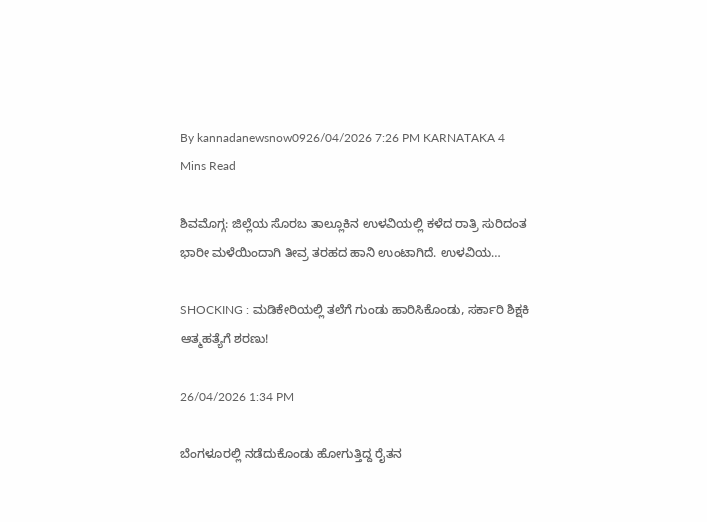By kannadanewsnow0926/04/2026 7:26 PM KARNATAKA 4 Mins Read

ಶಿವಮೊಗ್ಗ: ಜಿಲ್ಲೆಯ ಸೊರಬ ತಾಲ್ಲೂಕಿನ ಉಳವಿಯಲ್ಲಿ ಕಳೆದ ರಾತ್ರಿ ಸುರಿದಂತ ಭಾರೀ ಮಳೆಯಿಂದಾಗಿ ತೀವ್ರ ತರಹದ ಹಾನಿ ಉಂಟಾಗಿದೆ. ಉಳವಿಯ…

SHOCKING : ಮಡಿಕೇರಿಯಲ್ಲಿ ತಲೆಗೆ ಗುಂಡು ಹಾರಿಸಿಕೊಂಡು, ಸರ್ಕಾರಿ ಶಿಕ್ಷಕಿ ಆತ್ಮಹತ್ಯೆಗೆ ಶರಣು!

26/04/2026 1:34 PM

ಬೆಂಗಳೂರಲ್ಲಿ ನಡೆದುಕೊಂಡು ಹೋಗುತ್ತಿದ್ದ ರೈತನ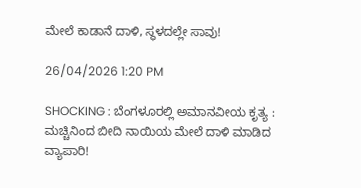ಮೇಲೆ ಕಾಡಾನೆ ದಾಳಿ, ಸ್ಥಳದಲ್ಲೇ ಸಾವು!

26/04/2026 1:20 PM

SHOCKING : ಬೆಂಗಳೂರಲ್ಲಿ ಅಮಾನವೀಯ ಕೃತ್ಯ : ಮಚ್ಚಿನಿಂದ ಬೀದಿ ನಾಯಿಯ ಮೇಲೆ ದಾಳಿ ಮಾಡಿದ ವ್ಯಾಪಾರಿ!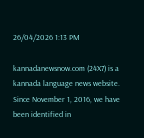26/04/2026 1:13 PM

kannadanewsnow.com (24X7) is a kannada language news website. Since November 1, 2016, we have been identified in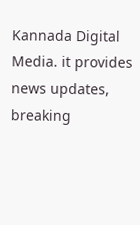Kannada Digital Media. it provides news updates, breaking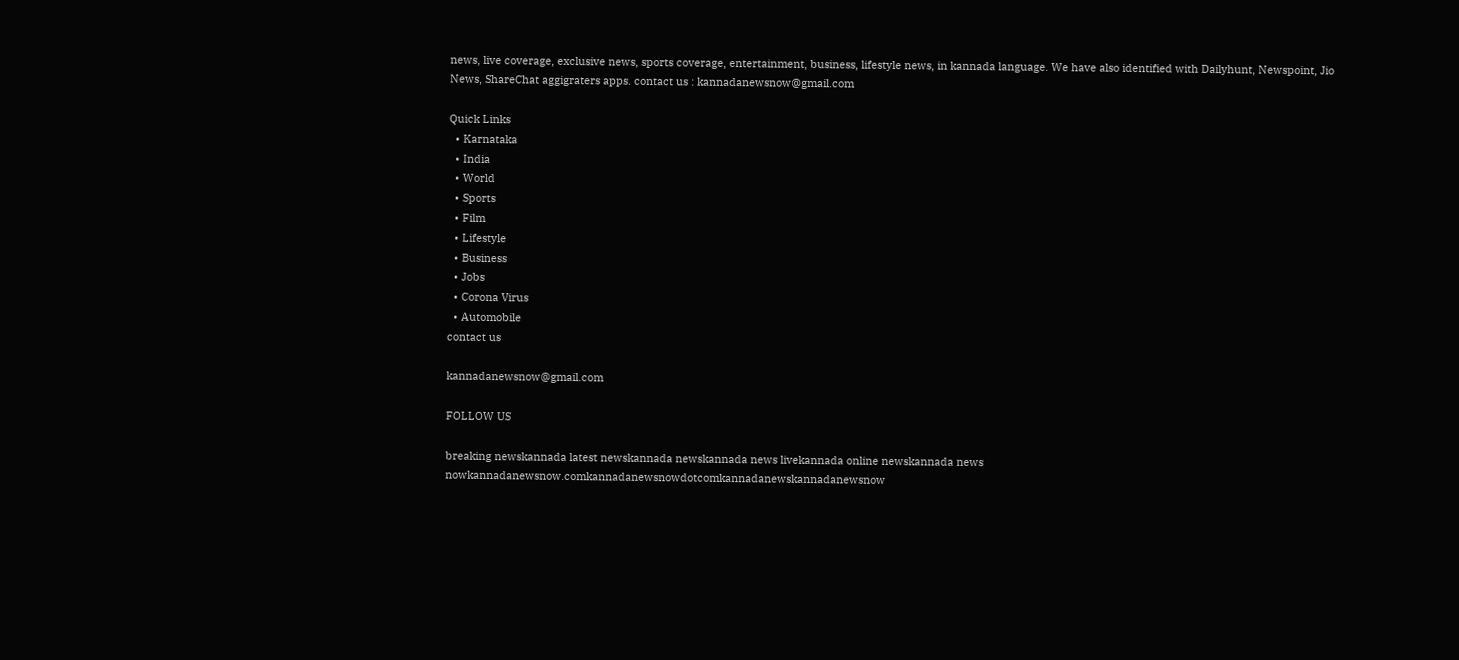news, live coverage, exclusive news, sports coverage, entertainment, business, lifestyle news, in kannada language. We have also identified with Dailyhunt, Newspoint, Jio News, ShareChat aggigraters apps. contact us : kannadanewsnow@gmail.com

Quick Links
  • Karnataka
  • India
  • World
  • Sports
  • Film
  • Lifestyle
  • Business
  • Jobs
  • Corona Virus
  • Automobile
contact us

kannadanewsnow@gmail.com

FOLLOW US

breaking newskannada latest newskannada newskannada news livekannada online newskannada news nowkannadanewsnow.comkannadanewsnowdotcomkannadanewskannadanewsnow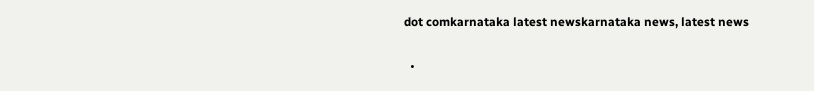dot comkarnataka latest newskarnataka news, latest news

  •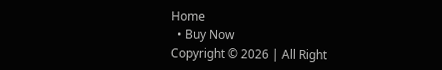Home
  • Buy Now
Copyright © 2026 | All Right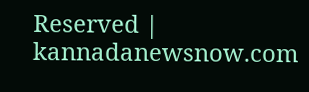Reserved | kannadanewsnow.com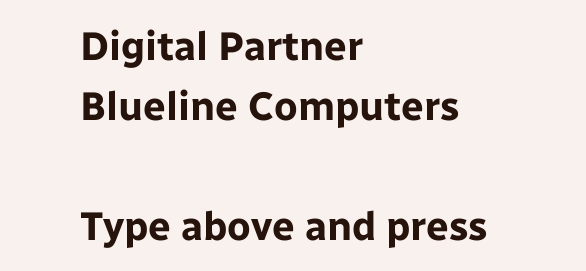Digital Partner Blueline Computers

Type above and press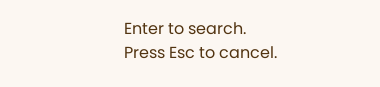Enter to search. Press Esc to cancel.